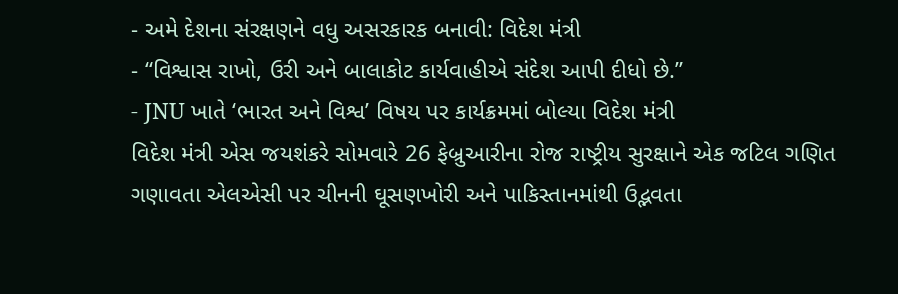- અમે દેશના સંરક્ષણને વધુ અસરકારક બનાવી: વિદેશ મંત્રી
- “વિશ્વાસ રાખો, ઉરી અને બાલાકોટ કાર્યવાહીએ સંદેશ આપી દીધો છે.”
- JNU ખાતે ‘ભારત અને વિશ્વ’ વિષય પર કાર્યક્રમમાં બોલ્યા વિદેશ મંત્રી
વિદેશ મંત્રી એસ જયશંકરે સોમવારે 26 ફેબ્રુઆરીના રોજ રાષ્ટ્રીય સુરક્ષાને એક જટિલ ગણિત ગણાવતા એલએસી પર ચીનની ઘૂસણખોરી અને પાકિસ્તાનમાંથી ઉદ્ભવતા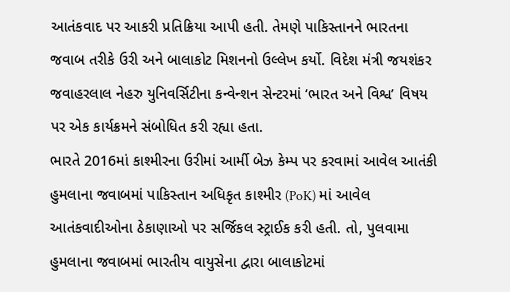આતંકવાદ પર આકરી પ્રતિક્રિયા આપી હતી. તેમણે પાકિસ્તાનને ભારતના જવાબ તરીકે ઉરી અને બાલાકોટ મિશનનો ઉલ્લેખ કર્યો. વિદેશ મંત્રી જયશંકર જવાહરલાલ નેહરુ યુનિવર્સિટીના કન્વેન્શન સેન્ટરમાં ‘ભારત અને વિશ્વ’ વિષય પર એક કાર્યક્રમને સંબોધિત કરી રહ્યા હતા.
ભારતે 2016માં કાશ્મીરના ઉરીમાં આર્મી બેઝ કેમ્પ પર કરવામાં આવેલ આતંકી હુમલાના જવાબમાં પાકિસ્તાન અધિકૃત કાશ્મીર (PoK) માં આવેલ આતંકવાદીઓના ઠેકાણાઓ પર સર્જિકલ સ્ટ્રાઈક કરી હતી. તો, પુલવામા હુમલાના જવાબમાં ભારતીય વાયુસેના દ્વારા બાલાકોટમાં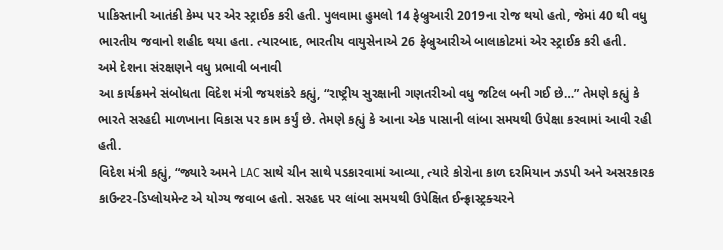પાકિસ્તાની આતંકી કેમ્પ પર એર સ્ટ્રાઈક કરી હતી. પુલવામા હુમલો 14 ફેબ્રુઆરી 2019ના રોજ થયો હતો, જેમાં 40 થી વધુ ભારતીય જવાનો શહીદ થયા હતા. ત્યારબાદ, ભારતીય વાયુસેનાએ 26 ફેબ્રુઆરીએ બાલાકોટમાં એર સ્ટ્રાઈક કરી હતી.
અમે દેશના સંરક્ષણને વધુ પ્રભાવી બનાવી
આ કાર્યક્રમને સંબોધતા વિદેશ મંત્રી જયશંકરે કહ્યું, “રાષ્ટ્રીય સુરક્ષાની ગણતરીઓ વધુ જટિલ બની ગઈ છે…” તેમણે કહ્યું કે ભારતે સરહદી માળખાના વિકાસ પર કામ કર્યું છે. તેમણે કહ્યું કે આના એક પાસાની લાંબા સમયથી ઉપેક્ષા કરવામાં આવી રહી હતી.
વિદેશ મંત્રી કહ્યું, “જ્યારે અમને LAC સાથે ચીન સાથે પડકારવામાં આવ્યા, ત્યારે કોરોના કાળ દરમિયાન ઝડપી અને અસરકારક કાઉન્ટર-ડિપ્લોયમેન્ટ એ યોગ્ય જવાબ હતો. સરહદ પર લાંબા સમયથી ઉપેક્ષિત ઈન્ફ્રાસ્ટ્રક્ચરને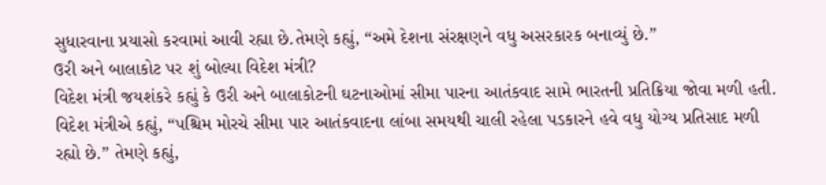સુધારવાના પ્રયાસો કરવામાં આવી રહ્યા છે.તેમણે કહ્યું, “અમે દેશના સંરક્ષણને વધુ અસરકારક બનાવ્યું છે.”
ઉરી અને બાલાકોટ પર શું બોલ્યા વિદેશ મંત્રી?
વિદેશ મંત્રી જયશંકરે કહ્યું કે ઉરી અને બાલાકોટની ઘટનાઓમાં સીમા પારના આતંકવાદ સામે ભારતની પ્રતિક્રિયા જોવા મળી હતી. વિદેશ મંત્રીએ કહ્યું, “પશ્ચિમ મોરચે સીમા પાર આતંકવાદના લાંબા સમયથી ચાલી રહેલા પડકારને હવે વધુ યોગ્ય પ્રતિસાદ મળી રહ્યો છે.” તેમણે કહ્યું,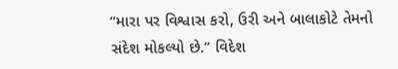“મારા પર વિશ્વાસ કરો, ઉરી અને બાલાકોટે તેમનો સંદેશ મોકલ્યો છે.” વિદેશ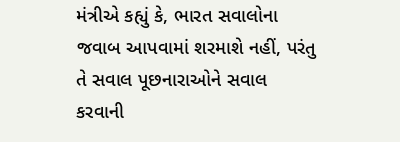મંત્રીએ કહ્યું કે, ભારત સવાલોના જવાબ આપવામાં શરમાશે નહીં, પરંતુ તે સવાલ પૂછનારાઓને સવાલ કરવાની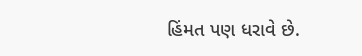હિંમત પણ ધરાવે છે.